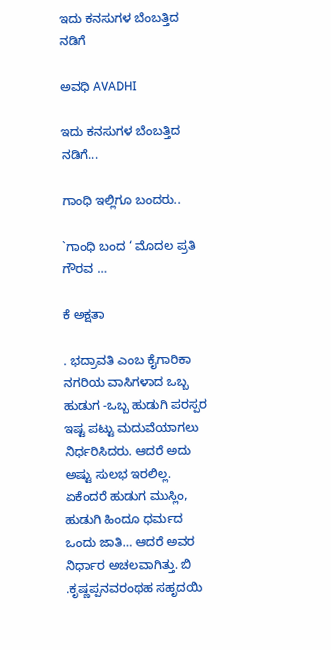ಇದು ಕನಸುಗಳ ಬೆಂಬತ್ತಿದ ನಡಿಗೆ‍

ಅವಧಿ AVADHI

ಇದು ಕನಸುಗಳ ಬೆಂಬತ್ತಿದ ನಡಿಗೆ...

ಗಾಂಧಿ ಇಲ್ಲಿಗೂ ಬಂದರು..

`ಗಾಂಧಿ ಬಂದ ‘ ಮೊದಲ ಪ್ರತಿ ಗೌರವ …

ಕೆ ಅಕ್ಷತಾ

. ಭದ್ರಾವತಿ ಎಂಬ ಕೈಗಾರಿಕಾ ನಗರಿಯ ವಾಸಿಗಳಾದ ಒಬ್ಬ ಹುಡುಗ -ಒಬ್ಬ ಹುಡುಗಿ ಪರಸ್ಪರ ಇಷ್ಟ ಪಟ್ಟು ಮದುವೆಯಾಗಲು ನಿರ್ಧರಿಸಿದರು. ಆದರೆ ಅದು ಅಷ್ಟು ಸುಲಭ ಇರಲಿಲ್ಲ. ಏಕೆಂದರೆ ಹುಡುಗ ಮುಸ್ಲಿಂ, ಹುಡುಗಿ ಹಿಂದೂ ಧರ್ಮದ ಒಂದು ಜಾತಿ… ಆದರೆ ಅವರ ನಿರ್ಧಾರ ಅಚಲವಾಗಿತ್ತು. ಬಿ .ಕೃಷ್ಣಪ್ಪನವರಂಥಹ ಸಹೃದಯಿ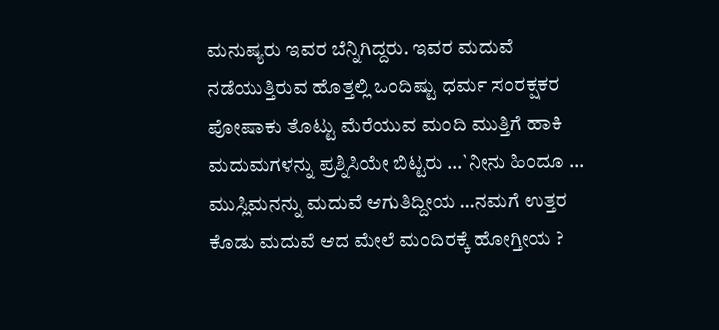ಮನುಷ್ಯರು ಇವರ ಬೆನ್ನಿಗಿದ್ದರು. ಇವರ ಮದುವೆ ನಡೆಯುತ್ತಿರುವ ಹೊತ್ತಲ್ಲಿ ಒಂದಿಷ್ಟು ಧರ್ಮ ಸಂರಕ್ಷಕರ ಪೋಷಾಕು ತೊಟ್ಟು ಮೆರೆಯುವ ಮಂದಿ ಮುತ್ತಿಗೆ ಹಾಕಿ ಮದುಮಗಳನ್ನು ಪ್ರಶ್ನಿಸಿಯೇ ಬಿಟ್ಟರು …`ನೀನು ಹಿಂದೂ … ಮುಸ್ಲಿಮನನ್ನು ಮದುವೆ ಆಗುತಿದ್ದೀಯ …ನಮಗೆ ಉತ್ತರ ಕೊಡು ಮದುವೆ ಆದ ಮೇಲೆ ಮಂದಿರಕ್ಕೆ ಹೋಗ್ತೀಯ ?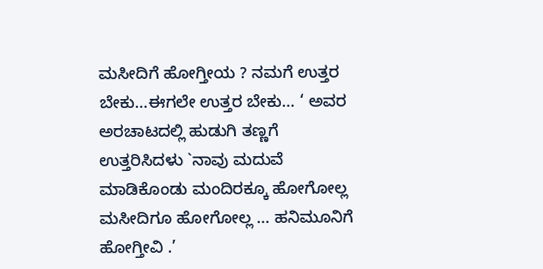ಮಸೀದಿಗೆ ಹೋಗ್ತೀಯ ? ನಮಗೆ ಉತ್ತರ ಬೇಕು…ಈಗಲೇ ಉತ್ತರ ಬೇಕು… ‘ ಅವರ ಅರಚಾಟದಲ್ಲಿ ಹುಡುಗಿ ತಣ್ಣಗೆ ಉತ್ತರಿಸಿದಳು `ನಾವು ಮದುವೆ ಮಾಡಿಕೊಂಡು ಮಂದಿರಕ್ಕೂ ಹೋಗೋಲ್ಲ ಮಸೀದಿಗೂ ಹೋಗೋಲ್ಲ … ಹನಿಮೂನಿಗೆ ಹೋಗ್ತೀವಿ .’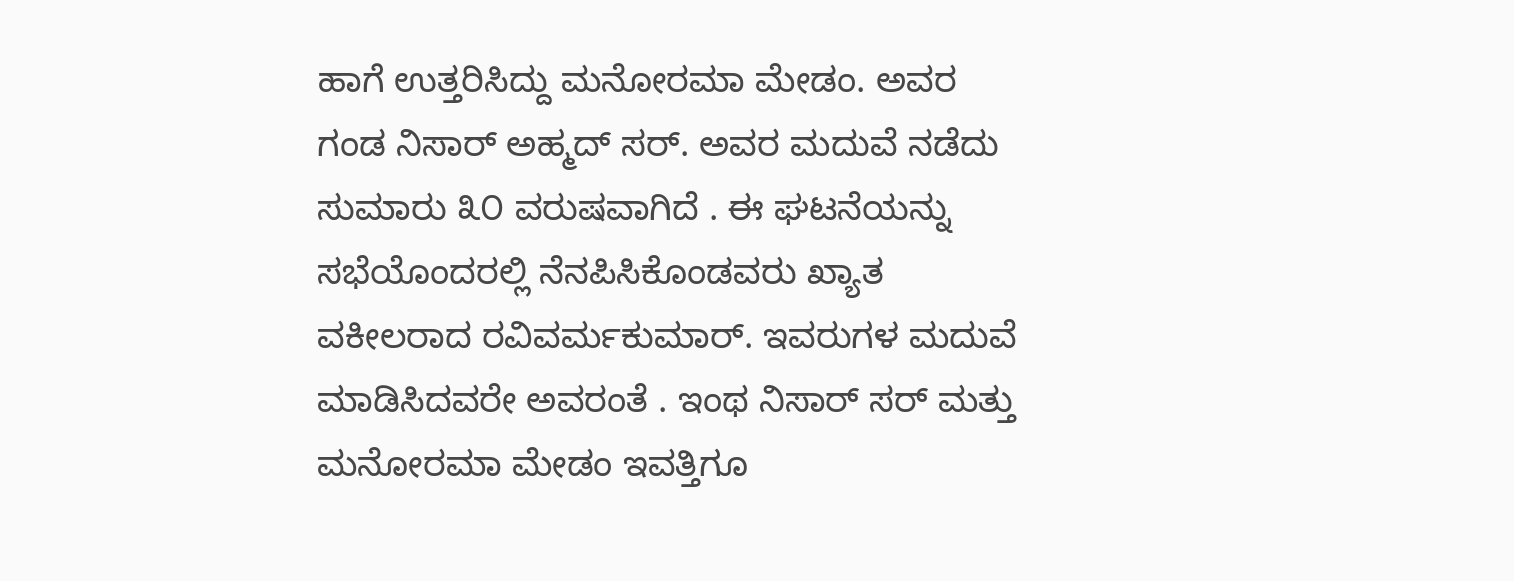ಹಾಗೆ ಉತ್ತರಿಸಿದ್ದು ಮನೋರಮಾ ಮೇಡಂ. ಅವರ ಗಂಡ ನಿಸಾರ್ ಅಹ್ಮದ್ ಸರ್. ಅವರ ಮದುವೆ ನಡೆದು ಸುಮಾರು ೩೦ ವರುಷವಾಗಿದೆ . ಈ ಘಟನೆಯನ್ನು ಸಭೆಯೊಂದರಲ್ಲಿ ನೆನಪಿಸಿಕೊಂಡವರು ಖ್ಯಾತ ವಕೀಲರಾದ ರವಿವರ್ಮಕುಮಾರ್. ಇವರುಗಳ ಮದುವೆ ಮಾಡಿಸಿದವರೇ ಅವರಂತೆ . ಇಂಥ ನಿಸಾರ್ ಸರ್ ಮತ್ತು ಮನೋರಮಾ ಮೇಡಂ ಇವತ್ತಿಗೂ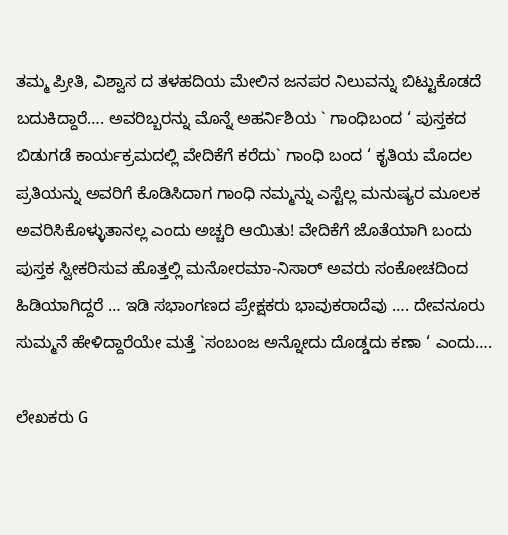ತಮ್ಮ ಪ್ರೀತಿ, ವಿಶ್ವಾಸ ದ ತಳಹದಿಯ ಮೇಲಿನ ಜನಪರ ನಿಲುವನ್ನು ಬಿಟ್ಟುಕೊಡದೆ ಬದುಕಿದ್ದಾರೆ…. ಅವರಿಬ್ಬರನ್ನು ಮೊನ್ನೆ ಅಹರ್ನಿಶಿಯ ` ಗಾಂಧಿಬಂದ ‘ ಪುಸ್ತಕದ ಬಿಡುಗಡೆ ಕಾರ್ಯಕ್ರಮದಲ್ಲಿ ವೇದಿಕೆಗೆ ಕರೆದು` ಗಾಂಧಿ ಬಂದ ‘ ಕೃತಿಯ ಮೊದಲ ಪ್ರತಿಯನ್ನು ಅವರಿಗೆ ಕೊಡಿಸಿದಾಗ ಗಾಂಧಿ ನಮ್ಮನ್ನು ಎಸ್ಟೆಲ್ಲ ಮನುಷ್ಯರ ಮೂಲಕ ಅವರಿಸಿಕೊಳ್ಳುತಾನಲ್ಲ ಎಂದು ಅಚ್ಚರಿ ಆಯಿತು! ವೇದಿಕೆಗೆ ಜೊತೆಯಾಗಿ ಬಂದು ಪುಸ್ತಕ ಸ್ವೀಕರಿಸುವ ಹೊತ್ತಲ್ಲಿ ಮನೋರಮಾ-ನಿಸಾರ್ ಅವರು ಸಂಕೋಚದಿಂದ ಹಿಡಿಯಾಗಿದ್ದರೆ … ಇಡಿ ಸಭಾಂಗಣದ ಪ್ರೇಕ್ಷಕರು ಭಾವುಕರಾದೆವು …. ದೇವನೂರು ಸುಮ್ಮನೆ ಹೇಳಿದ್ದಾರೆಯೇ ಮತ್ತೆ `ಸಂಬಂಜ ಅನ್ನೋದು ದೊಡ್ಡದು ಕಣಾ ‘ ಎಂದು….

ಲೇಖಕರು G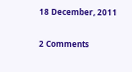18 December, 2011

2 Comments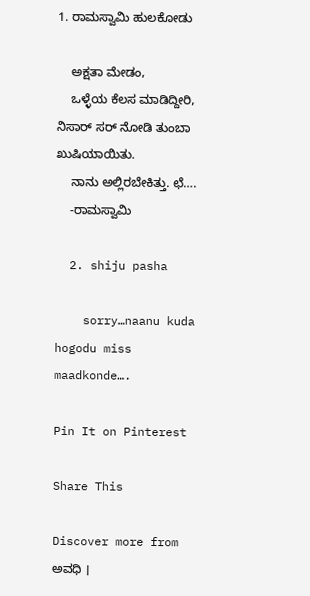1. ರಾಮಸ್ವಾಮಿ ಹುಲಕೋಡು

    ಅಕ್ಷತಾ ಮೇಡಂ,
    ಒಳ್ಳೆಯ ಕೆಲಸ ಮಾಡಿದ್ದೀರಿ, ನಿಸಾರ್ ಸರ್ ನೋಡಿ ತುಂಬಾ ಖುಷಿಯಾಯಿತು.
    ನಾನು ಅಲ್ಲಿರಬೇಕಿತ್ತು. ಛೆ….
    -ರಾಮಸ್ವಾಮಿ

  2. shiju pasha

    sorry…naanu kuda hogodu miss maadkonde….

Pin It on Pinterest

Share This

Discover more from ಅವಧಿ ।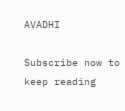AVADHI

Subscribe now to keep reading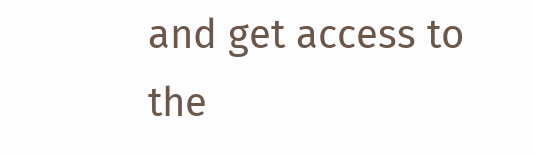and get access to the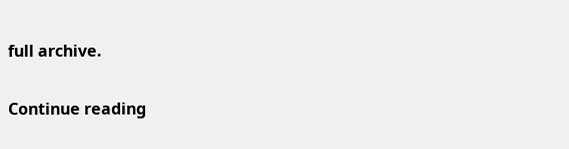full archive.

Continue reading